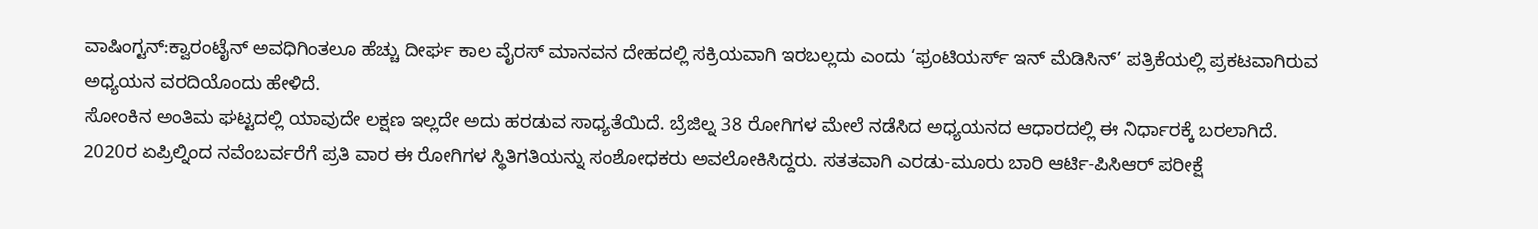ವಾಷಿಂಗ್ಟನ್:ಕ್ವಾರಂಟೈನ್ ಅವಧಿಗಿಂತಲೂ ಹೆಚ್ಚು ದೀರ್ಘ ಕಾಲ ವೈರಸ್ ಮಾನವನ ದೇಹದಲ್ಲಿ ಸಕ್ರಿಯವಾಗಿ ಇರಬಲ್ಲದು ಎಂದು ‘ಫ್ರಂಟಿಯರ್ಸ್ ಇನ್ ಮೆಡಿಸಿನ್’ ಪತ್ರಿಕೆಯಲ್ಲಿ ಪ್ರಕಟವಾಗಿರುವ ಅಧ್ಯಯನ ವರದಿಯೊಂದು ಹೇಳಿದೆ.
ಸೋಂಕಿನ ಅಂತಿಮ ಘಟ್ಟದಲ್ಲಿ ಯಾವುದೇ ಲಕ್ಷಣ ಇಲ್ಲದೇ ಅದು ಹರಡುವ ಸಾಧ್ಯತೆಯಿದೆ. ಬ್ರೆಜಿಲ್ನ 38 ರೋಗಿಗಳ ಮೇಲೆ ನಡೆಸಿದ ಅಧ್ಯಯನದ ಆಧಾರದಲ್ಲಿ ಈ ನಿರ್ಧಾರಕ್ಕೆ ಬರಲಾಗಿದೆ. 2020ರ ಏಪ್ರಿಲ್ನಿಂದ ನವೆಂಬರ್ವರೆಗೆ ಪ್ರತಿ ವಾರ ಈ ರೋಗಿಗಳ ಸ್ಥಿತಿಗತಿಯನ್ನು ಸಂಶೋಧಕರು ಅವಲೋಕಿಸಿದ್ದರು. ಸತತವಾಗಿ ಎರಡು-ಮೂರು ಬಾರಿ ಆರ್ಟಿ-ಪಿಸಿಆರ್ ಪರೀಕ್ಷೆ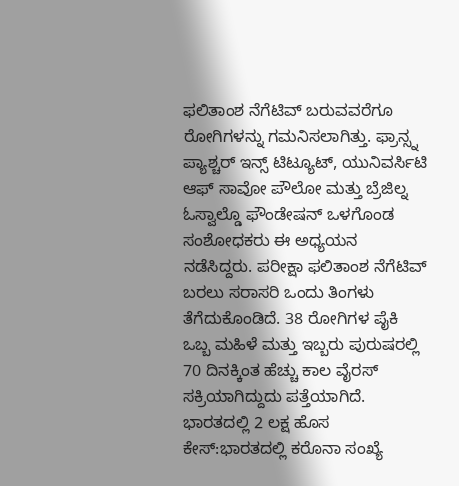ಫಲಿತಾಂಶ ನೆಗೆಟಿವ್ ಬರುವವರೆಗೂ ರೋಗಿಗಳನ್ನು ಗಮನಿಸಲಾಗಿತ್ತು. ಫ್ರಾನ್ಸ್ನ ಪ್ಯಾಶ್ಚರ್ ಇನ್ಸ್ ಟಿಟ್ಯೂಟ್, ಯುನಿವರ್ಸಿಟಿ ಆಫ್ ಸಾವೋ ಪೌಲೋ ಮತ್ತು ಬ್ರೆಜಿಲ್ನ ಓಸ್ವಾಲ್ಡೊ ಫೌಂಡೇಷನ್ ಒಳಗೊಂಡ ಸಂಶೋಧಕರು ಈ ಅಧ್ಯಯನ ನಡೆಸಿದ್ದರು. ಪರೀಕ್ಷಾ ಫಲಿತಾಂಶ ನೆಗೆಟಿವ್ ಬರಲು ಸರಾಸರಿ ಒಂದು ತಿಂಗಳು ತೆಗೆದುಕೊಂಡಿದೆ. 38 ರೋಗಿಗಳ ಪೈಕಿ ಒಬ್ಬ ಮಹಿಳೆ ಮತ್ತು ಇಬ್ಬರು ಪುರುಷರಲ್ಲಿ 70 ದಿನಕ್ಕಿಂತ ಹೆಚ್ಚು ಕಾಲ ವೈರಸ್ ಸಕ್ರಿಯಾಗಿದ್ದುದು ಪತ್ತೆಯಾಗಿದೆ.
ಭಾರತದಲ್ಲಿ 2 ಲಕ್ಷ ಹೊಸ ಕೇಸ್:ಭಾರತದಲ್ಲಿ ಕರೊನಾ ಸಂಖ್ಯೆ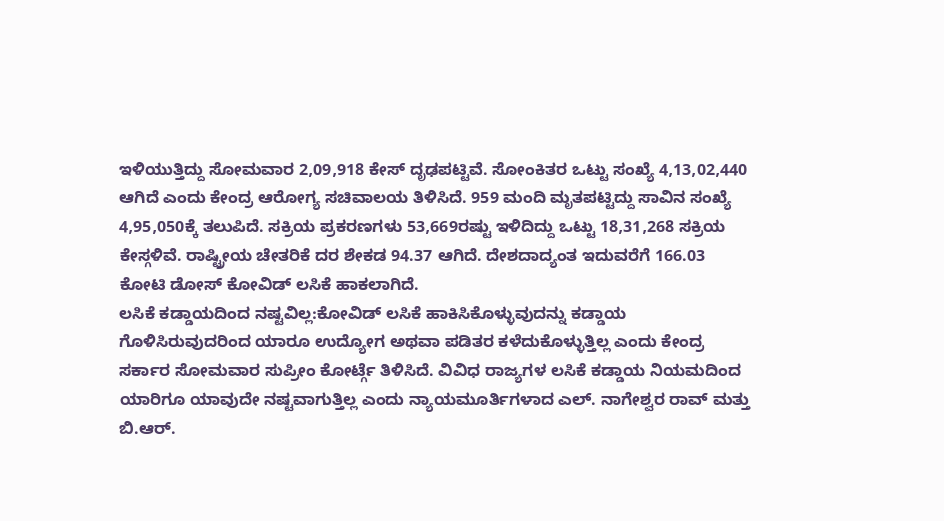ಇಳಿಯುತ್ತಿದ್ದು ಸೋಮವಾರ 2,09,918 ಕೇಸ್ ದೃಢಪಟ್ಟಿವೆ. ಸೋಂಕಿತರ ಒಟ್ಟು ಸಂಖ್ಯೆ 4,13,02,440 ಆಗಿದೆ ಎಂದು ಕೇಂದ್ರ ಆರೋಗ್ಯ ಸಚಿವಾಲಯ ತಿಳಿಸಿದೆ. 959 ಮಂದಿ ಮೃತಪಟ್ಟಿದ್ದು ಸಾವಿನ ಸಂಖ್ಯೆ 4,95,050ಕ್ಕೆ ತಲುಪಿದೆ. ಸಕ್ರಿಯ ಪ್ರಕರಣಗಳು 53,669ರಷ್ಟು ಇಳಿದಿದ್ದು ಒಟ್ಟು 18,31,268 ಸಕ್ರಿಯ ಕೇಸ್ಗಳಿವೆ. ರಾಷ್ಟ್ರೀಯ ಚೇತರಿಕೆ ದರ ಶೇಕಡ 94.37 ಆಗಿದೆ. ದೇಶದಾದ್ಯಂತ ಇದುವರೆಗೆ 166.03 ಕೋಟಿ ಡೋಸ್ ಕೋವಿಡ್ ಲಸಿಕೆ ಹಾಕಲಾಗಿದೆ.
ಲಸಿಕೆ ಕಡ್ಡಾಯದಿಂದ ನಷ್ಟವಿಲ್ಲ:ಕೋವಿಡ್ ಲಸಿಕೆ ಹಾಕಿಸಿಕೊಳ್ಳುವುದನ್ನು ಕಡ್ಡಾಯ ಗೊಳಿಸಿರುವುದರಿಂದ ಯಾರೂ ಉದ್ಯೋಗ ಅಥವಾ ಪಡಿತರ ಕಳೆದುಕೊಳ್ಳುತ್ತಿಲ್ಲ ಎಂದು ಕೇಂದ್ರ ಸರ್ಕಾರ ಸೋಮವಾರ ಸುಪ್ರೀಂ ಕೋರ್ಟ್ಗೆ ತಿಳಿಸಿದೆ. ವಿವಿಧ ರಾಜ್ಯಗಳ ಲಸಿಕೆ ಕಡ್ಡಾಯ ನಿಯಮದಿಂದ ಯಾರಿಗೂ ಯಾವುದೇ ನಷ್ಟವಾಗುತ್ತಿಲ್ಲ ಎಂದು ನ್ಯಾಯಮೂರ್ತಿಗಳಾದ ಎಲ್. ನಾಗೇಶ್ವರ ರಾವ್ ಮತ್ತು ಬಿ.ಆರ್.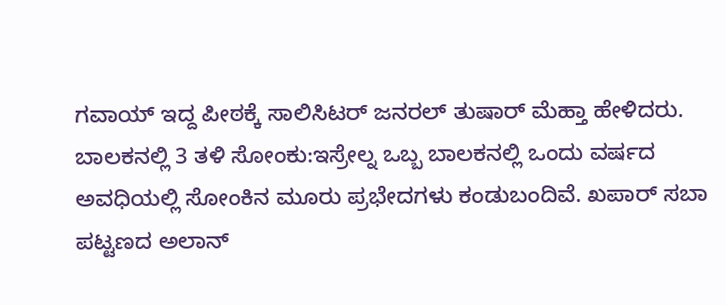ಗವಾಯ್ ಇದ್ದ ಪೀಠಕ್ಕೆ ಸಾಲಿಸಿಟರ್ ಜನರಲ್ ತುಷಾರ್ ಮೆಹ್ತಾ ಹೇಳಿದರು.
ಬಾಲಕನಲ್ಲಿ 3 ತಳಿ ಸೋಂಕು:ಇಸ್ರೇಲ್ನ ಒಬ್ಬ ಬಾಲಕನಲ್ಲಿ ಒಂದು ವರ್ಷದ ಅವಧಿಯಲ್ಲಿ ಸೋಂಕಿನ ಮೂರು ಪ್ರಭೇದಗಳು ಕಂಡುಬಂದಿವೆ. ಖಪಾರ್ ಸಬಾ ಪಟ್ಟಣದ ಅಲಾನ್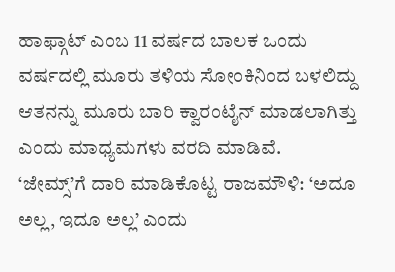ಹಾಫ್ಗಾಟ್ ಎಂಬ 11 ವರ್ಷದ ಬಾಲಕ ಒಂದು ವರ್ಷದಲ್ಲಿ ಮೂರು ತಳಿಯ ಸೋಂಕಿನಿಂದ ಬಳಲಿದ್ದು ಆತನನ್ನು ಮೂರು ಬಾರಿ ಕ್ವಾರಂಟೈನ್ ಮಾಡಲಾಗಿತ್ತು ಎಂದು ಮಾಧ್ಯಮಗಳು ವರದಿ ಮಾಡಿವೆ.
‘ಜೇಮ್ಸ್’ಗೆ ದಾರಿ ಮಾಡಿಕೊಟ್ಟ ರಾಜಮೌಳಿ: ‘ಅದೂ ಅಲ್ಲ, ಇದೂ ಅಲ್ಲ’ ಎಂದು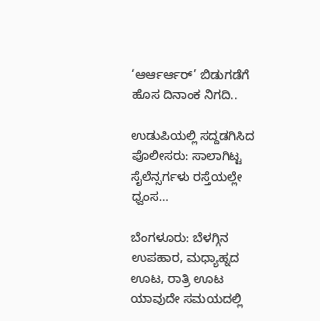‘ಆರ್ಆರ್ಆರ್’ ಬಿಡುಗಡೆಗೆ ಹೊಸ ದಿನಾಂಕ ನಿಗದಿ..

ಉಡುಪಿಯಲ್ಲಿ ಸದ್ದಡಗಿಸಿದ ಪೊಲೀಸರು: ಸಾಲಾಗಿಟ್ಟ ಸೈಲೆನ್ಸರ್ಗಳು ರಸ್ತೆಯಲ್ಲೇ ಧ್ವಂಸ…

ಬೆಂಗಳೂರು: ಬೆಳಗ್ಗಿನ ಉಪಹಾರ, ಮಧ್ಯಾಹ್ನದ ಊಟ, ರಾತ್ರಿ ಊಟ ಯಾವುದೇ ಸಮಯದಲ್ಲಿ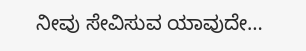ನೀವು ಸೇವಿಸುವ ಯಾವುದೇ…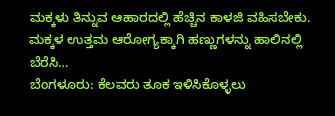ಮಕ್ಕಳು ತಿನ್ನುವ ಆಹಾರದಲ್ಲಿ ಹೆಚ್ಚಿನ ಕಾಳಜಿ ವಹಿಸಬೇಕು. ಮಕ್ಕಳ ಉತ್ತಮ ಆರೋಗ್ಯಕ್ಕಾಗಿ ಹಣ್ಣುಗಳನ್ನು ಹಾಲಿನಲ್ಲಿ ಬೆರೆಸಿ…
ಬೆಂಗಳೂರು: ಕೆಲವರು ತೂಕ ಇಳಿಸಿಕೊಳ್ಳಲು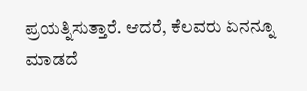ಪ್ರಯತ್ನಿಸುತ್ತಾರೆ. ಆದರೆ, ಕೆಲವರು ಏನನ್ನೂ ಮಾಡದೆ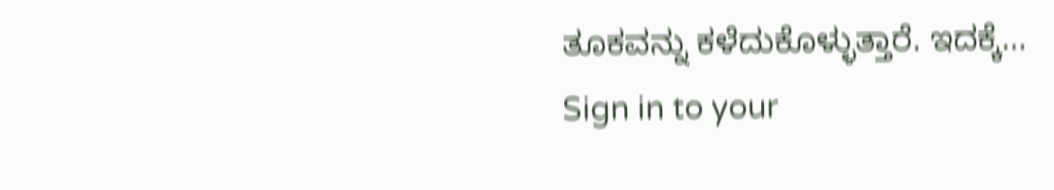ತೂಕವನ್ನು ಕಳೆದುಕೊಳ್ಳುತ್ತಾರೆ. ಇದಕ್ಕೆ…
Sign in to your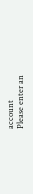account
Please enter an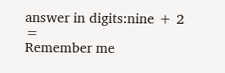answer in digits:nine + 2 =
Remember me